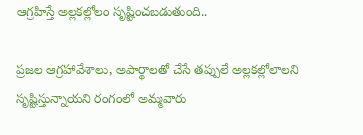ఆగ్రహిస్తే అల్లక‌ల్లోలం సృష్టించ‌బ‌డుతుంది..

ప్రజ‌ల ఆగ్రహావేశాలు, అపార్థాల‌తో చేసే త‌ప్పులే అల్లక‌ల్లోలాల‌ని సృష్టిస్తున్నాయ‌ని రంగంలో అమ్మవారు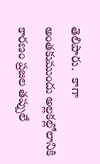తెలిపారు.  కాగా అంతకుముందు అల్లకల్లోలానికి కారణం ప్రజల తప్పులే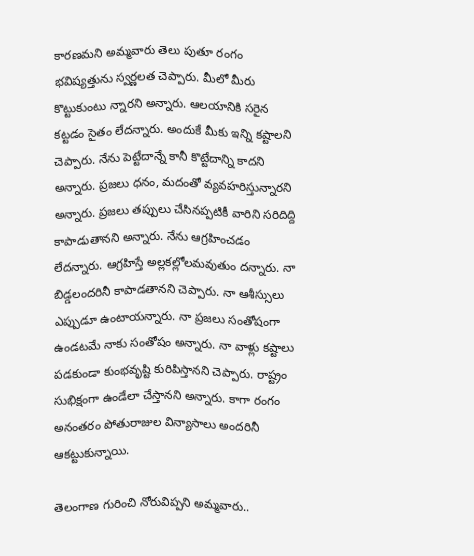కారణమని అమ్మవారు తెలు పుతూ రంగం భవిష్యత్తును స్వర్ణలత చెప్పారు. మీలో మీరు కొట్టుకుంటు న్నారని అన్నారు. ఆలయానికి సరైన కట్టడం సైతం లేదన్నారు. అందుకే మీకు ఇన్ని కష్టాలని చెప్పారు. నేను పెట్టేదాన్నే కానీ కొట్టేదాన్ని కాదని అన్నారు. ప్రజలు ధనం, మదంతో వ్యవహరిస్తున్నారని అన్నారు. ప్రజలు తప్పులు చేసినప్పటికీ వారిని సరిదిద్ది కాపాడుతానని అన్నారు. నేను ఆగ్రహించడం లేదన్నారు. ఆగ్రహిస్తే అల్లకల్లోలమవుతుం దన్నారు. నా బిడ్డలందరినీ కాపాడతానని చెప్పారు. నా ఆశీస్సులు ఎప్పుడూ ఉంటాయన్నారు. నా ప్రజలు సంతోషంగా ఉండటమే నాకు సంతోషం అన్నారు. నా వాళ్లు కష్టాలు పడకుండా కుంభవృష్టి కురిపిస్తానని చెప్పారు. రాష్ట్రం సుభిక్షంగా ఉండేలా చేస్తానని అన్నారు. కాగా రంగం అనంతరం పోతురాజుల విన్యాసాలు అందరినీ ఆకట్టుకున్నాయి.

తెలంగాణ గురించి నోరువిప్పని అమ్మవారు..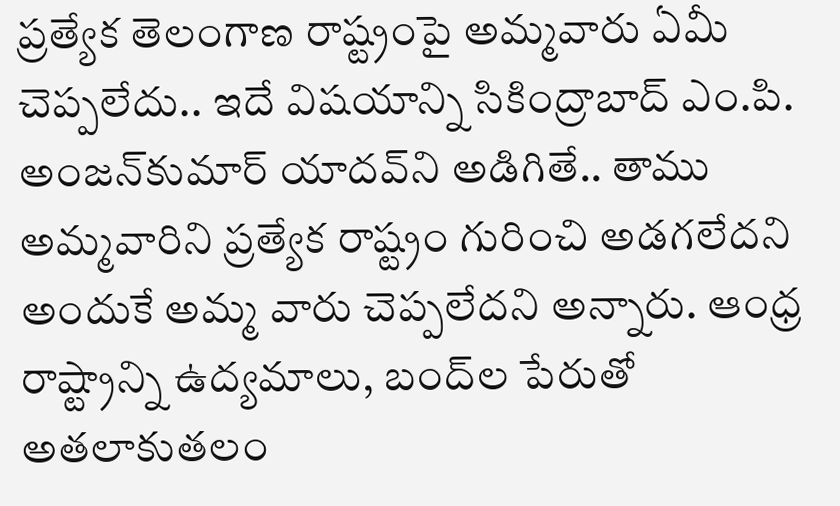ప్రత్యేక తెలంగాణ రాష్ట్రంపై అమ్మవారు ఏమీ చెప్పలేదు.. ఇదే విష‌యాన్ని సికింద్రాబాద్ ఎం.పి. అంజ‌న్‌కుమార్ యాద‌వ్‌ని అడిగితే.. తాము అమ్మవారిని ప్రత్యేక రాష్ట్రం గురించి అడ‌గ‌లేద‌ని అందుకే అమ్మ వారు చెప్పలేద‌ని అన్నారు. ఆంధ్ర రాష్ట్రాన్ని ఉద్యమాలు, బంద్‌ల పేరుతో అత‌లాకుత‌లం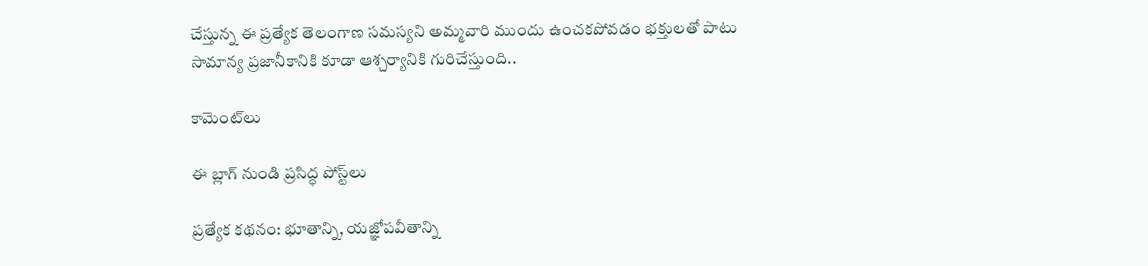చేస్తున్న ఈ ప్రత్యేక తెలంగాణ స‌మ‌స్యని అమ్మవారి ముందు ఉంచ‌క‌పోవ‌డం భ‌క్తుల‌తో పాటు సామాన్య ప్రజానీకానికి కూడా ఆశ్చర్యానికి గురిచేస్తుంది..

కామెంట్‌లు

ఈ బ్లాగ్ నుండి ప్రసిద్ధ పోస్ట్‌లు

ప్రత్యేక కథనం: భూతాన్ని, యజ్ఞోపవీతాన్ని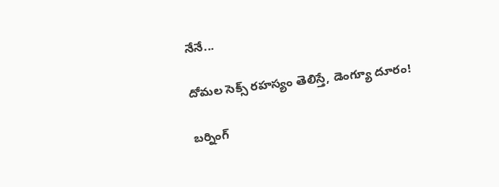నేనే...

దోమల సెక్స్ రహస్యం తెలిస్తే, డెంగ్యూ దూరం!

బర్నింగ్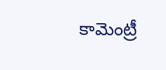కామెంట్రీ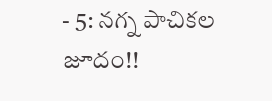- 5: నగ్న పాచికల జూదం!!